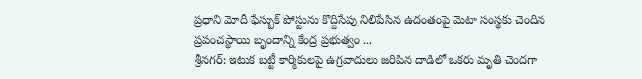ప్రధాని మోదీ ఫేస్బుక్ పోస్టును కొద్దిసేపు నిలిపేసిన ఉదంతంపై మెటా సంస్థకు చెందిన ప్రపంచస్థాయి బృందాన్ని కేంద్ర ప్రభుత్వం ...
శ్రీనగర్: ఇటుక బట్టీ కార్మికులపై ఉగ్రవాదులు జరిపిన దాడిలో ఒకరు మృతి చెందగా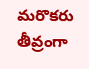మరొకరు తీవ్రంగా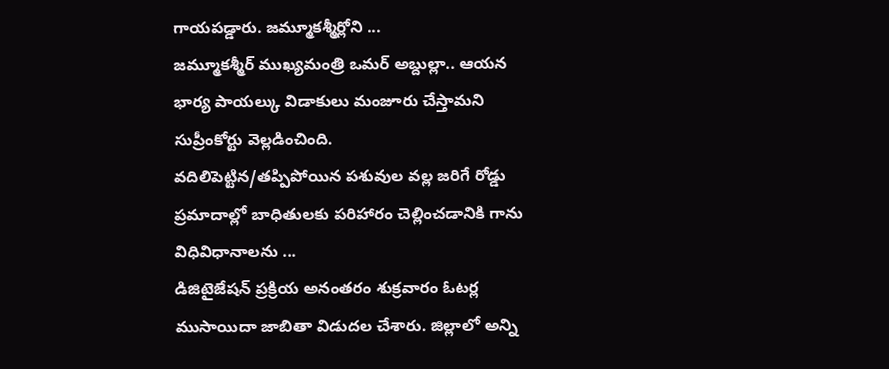గాయపడ్డారు. జమ్మూకశ్మీర్లోని ...
జమ్మూకశ్మీర్ ముఖ్యమంత్రి ఒమర్ అబ్దుల్లా.. ఆయన భార్య పాయల్కు విడాకులు మంజూరు చేస్తామని సుప్రీంకోర్టు వెల్లడించింది.
వదిలిపెట్టిన/తప్పిపోయిన పశువుల వల్ల జరిగే రోడ్డు ప్రమాదాల్లో బాధితులకు పరిహారం చెల్లించడానికి గాను విధివిధానాలను ...
డిజిటైజేషన్ ప్రక్రియ అనంతరం శుక్రవారం ఓటర్ల ముసాయిదా జాబితా విడుదల చేశారు. జిల్లాలో అన్ని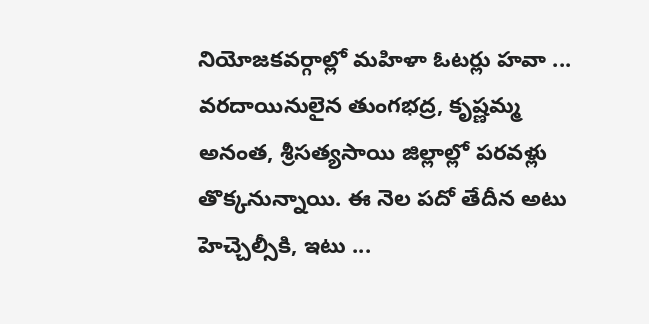నియోజకవర్గాల్లో మహిళా ఓటర్లు హవా ...
వరదాయినులైన తుంగభద్ర, కృష్ణమ్మ అనంత, శ్రీసత్యసాయి జిల్లాల్లో పరవళ్లు తొక్కనున్నాయి. ఈ నెల పదో తేదీన అటు హెచ్చెల్సీకి, ఇటు ...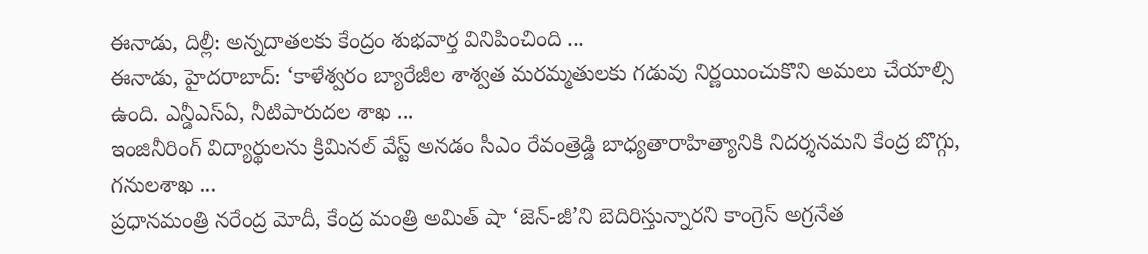ఈనాడు, దిల్లీ: అన్నదాతలకు కేంద్రం శుభవార్త వినిపించింది ...
ఈనాడు, హైదరాబాద్: ‘కాళేశ్వరం బ్యారేజీల శాశ్వత మరమ్మతులకు గడువు నిర్ణయించుకొని అమలు చేయాల్సి ఉంది. ఎన్డీఎస్ఏ, నీటిపారుదల శాఖ ...
ఇంజినీరింగ్ విద్యార్థులను క్రిమినల్ వేస్ట్ అనడం సీఎం రేవంత్రెడ్డి బాధ్యతారాహిత్యానికి నిదర్శనమని కేంద్ర బొగ్గు, గనులశాఖ ...
ప్రధానమంత్రి నరేంద్ర మోదీ, కేంద్ర మంత్రి అమిత్ షా ‘జెన్-జీ’ని బెదిరిస్తున్నారని కాంగ్రెస్ అగ్రనేత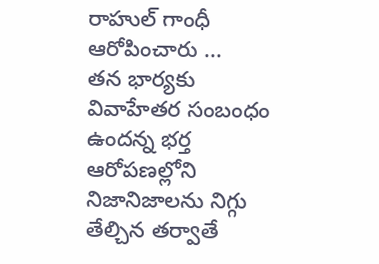రాహుల్ గాంధీ ఆరోపించారు ...
తన భార్యకు వివాహేతర సంబంధం ఉందన్న భర్త ఆరోపణల్లోని నిజానిజాలను నిగ్గు తేల్చిన తర్వాతే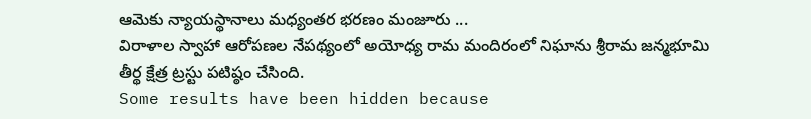ఆమెకు న్యాయస్థానాలు మధ్యంతర భరణం మంజూరు ...
విరాళాల స్వాహా ఆరోపణల నేపథ్యంలో అయోధ్య రామ మందిరంలో నిఘాను శ్రీరామ జన్మభూమి తీర్థ క్షేత్ర ట్రస్టు పటిష్ఠం చేసింది.
Some results have been hidden because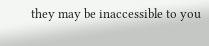they may be inaccessible to you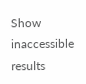Show inaccessible results